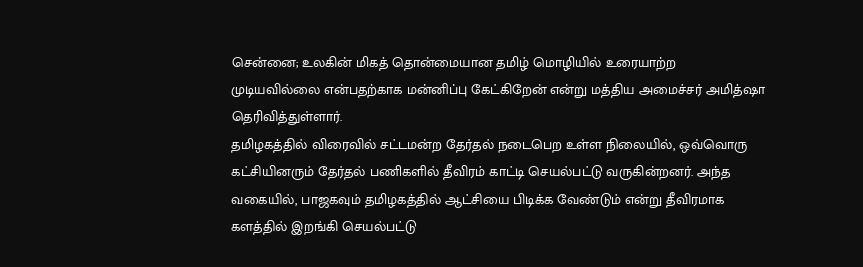சென்னை; உலகின் மிகத் தொன்மையான தமிழ் மொழியில் உரையாற்ற முடியவில்லை என்பதற்காக மன்னிப்பு கேட்கிறேன் என்று மத்திய அமைச்சர் அமித்ஷா தெரிவித்துள்ளார்.
தமிழகத்தில் விரைவில் சட்டமன்ற தேர்தல் நடைபெற உள்ள நிலையில், ஒவ்வொரு கட்சியினரும் தேர்தல் பணிகளில் தீவிரம் காட்டி செயல்பட்டு வருகின்றனர். அந்த வகையில், பாஜகவும் தமிழகத்தில் ஆட்சியை பிடிக்க வேண்டும் என்று தீவிரமாக களத்தில் இறங்கி செயல்பட்டு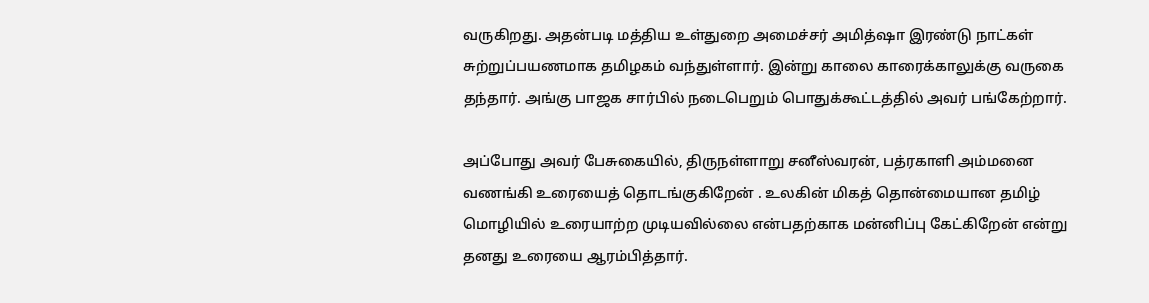வருகிறது. அதன்படி மத்திய உள்துறை அமைச்சர் அமித்ஷா இரண்டு நாட்கள் சுற்றுப்பயணமாக தமிழகம் வந்துள்ளார். இன்று காலை காரைக்காலுக்கு வருகை தந்தார். அங்கு பாஜக சார்பில் நடைபெறும் பொதுக்கூட்டத்தில் அவர் பங்கேற்றார்.

அப்போது அவர் பேசுகையில், திருநள்ளாறு சனீஸ்வரன், பத்ரகாளி அம்மனை வணங்கி உரையைத் தொடங்குகிறேன் . உலகின் மிகத் தொன்மையான தமிழ் மொழியில் உரையாற்ற முடியவில்லை என்பதற்காக மன்னிப்பு கேட்கிறேன் என்று தனது உரையை ஆரம்பித்தார்.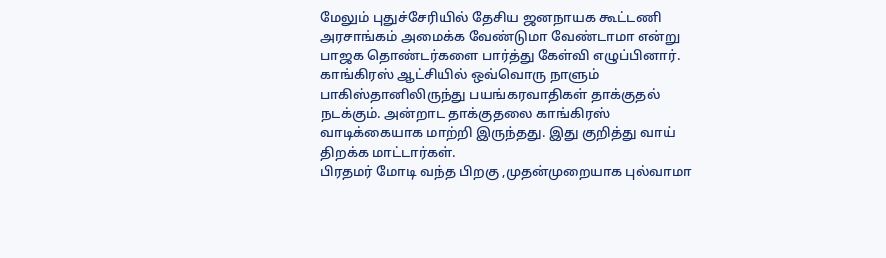மேலும் புதுச்சேரியில் தேசிய ஜனநாயக கூட்டணி அரசாங்கம் அமைக்க வேண்டுமா வேண்டாமா என்று பாஜக தொண்டர்களை பார்த்து கேள்வி எழுப்பினார். காங்கிரஸ் ஆட்சியில் ஒவ்வொரு நாளும் பாகிஸ்தானிலிருந்து பயங்கரவாதிகள் தாக்குதல் நடக்கும். அன்றாட தாக்குதலை காங்கிரஸ் வாடிக்கையாக மாற்றி இருந்தது. இது குறித்து வாய் திறக்க மாட்டார்கள்.
பிரதமர் மோடி வந்த பிறகு ,முதன்முறையாக புல்வாமா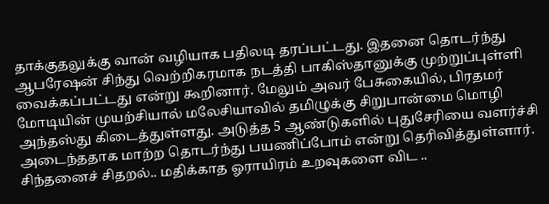தாக்குதலுக்கு வான் வழியாக பதிலடி தரப்பட்டது. இதனை தொடர்ந்து ஆபரேஷன் சிந்து வெற்றிகரமாக நடத்தி பாகிஸ்தானுக்கு முற்றுப்புள்ளி வைக்கப்பட்டது என்று கூறினார். மேலும் அவர் பேசுகையில், பிரதமர் மோடியின் முயற்சியால் மலேசியாவில் தமிழுக்கு சிறுபான்மை மொழி அந்தஸ்து கிடைத்துள்ளது. அடுத்த 5 ஆண்டுகளில் புதுசேரியை வளர்ச்சி அடைந்ததாக மாற்ற தொடர்ந்து பயணிப்போம் என்று தெரிவித்துள்ளார்.
சிந்தனைச் சிதறல்.. மதிக்காத ஓராயிரம் உறவுகளை விட ..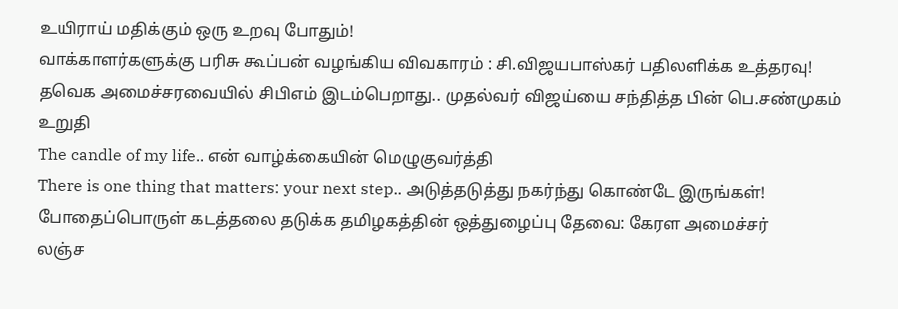உயிராய் மதிக்கும் ஒரு உறவு போதும்!
வாக்காளர்களுக்கு பரிசு கூப்பன் வழங்கிய விவகாரம் : சி.விஜயபாஸ்கர் பதிலளிக்க உத்தரவு!
தவெக அமைச்சரவையில் சிபிஎம் இடம்பெறாது.. முதல்வர் விஜய்யை சந்தித்த பின் பெ.சண்முகம் உறுதி
The candle of my life.. என் வாழ்க்கையின் மெழுகுவர்த்தி
There is one thing that matters: your next step.. அடுத்தடுத்து நகர்ந்து கொண்டே இருங்கள்!
போதைப்பொருள் கடத்தலை தடுக்க தமிழகத்தின் ஒத்துழைப்பு தேவை: கேரள அமைச்சர்
லஞ்ச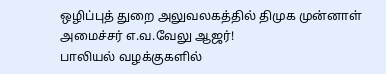ஒழிப்புத் துறை அலுவலகத்தில் திமுக முன்னாள் அமைச்சர் எ.வ.வேலு ஆஜர்!
பாலியல் வழக்குகளில்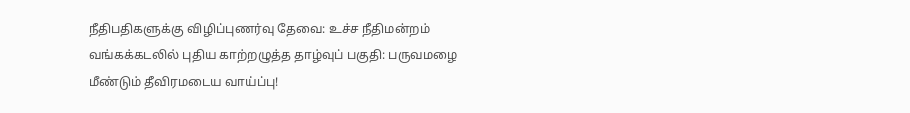நீதிபதிகளுக்கு விழிப்புணர்வு தேவை: உச்ச நீதிமன்றம்
வங்கக்கடலில் புதிய காற்றழுத்த தாழ்வுப் பகுதி: பருவமழை மீண்டும் தீவிரமடைய வாய்ப்பு!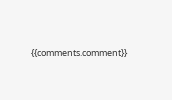{{comments.comment}}